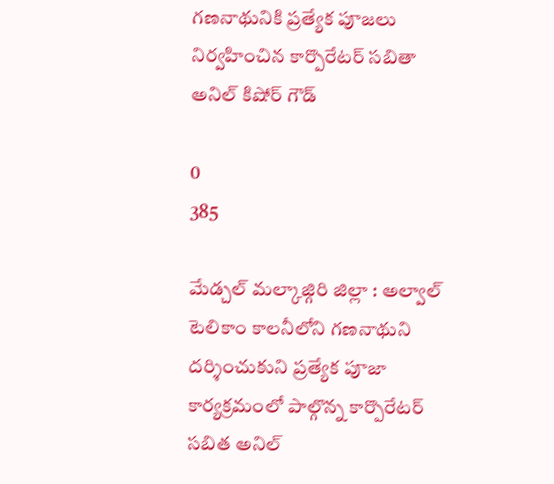గణనాథునికి ప్రత్యేక పూజలు నిర్వహించిన కార్పొరేటర్ సబితా అనిల్ కిషోర్ గౌడ్

0
385

మేడ్చల్ మల్కాజ్గిరి జిల్లా : అల్వాల్ టెలికాం కాలనీలోని గణనాథుని దర్శించుకుని ప్రత్యేక పూజా కార్యక్రమంలో పాల్గొన్న కార్పొరేటర్ సబిత అనిల్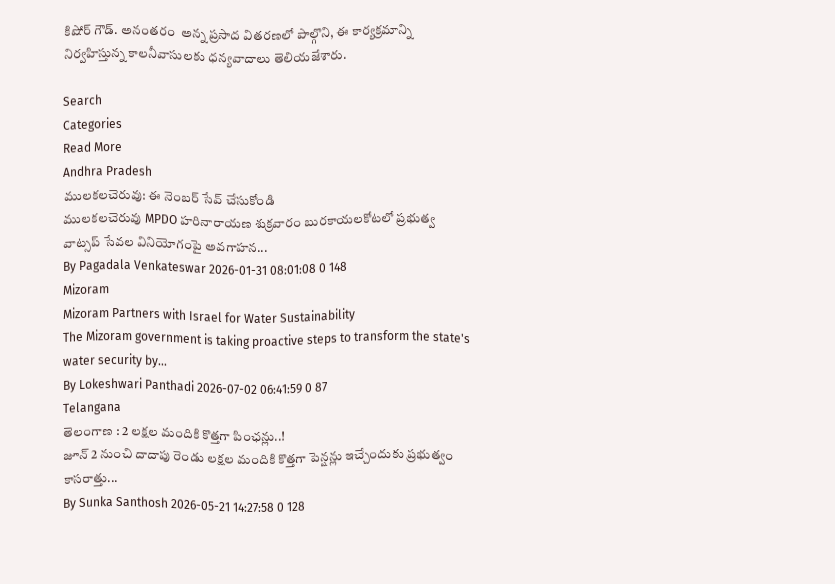కిషోర్ గౌడ్. అనంతరం  అన్న ప్రసాద వితరణలో పాల్గొని, ఈ కార్యక్రమాన్ని నిర్వహిస్తున్న కాలనీవాసులకు ధన్యవాదాలు తెలియజేశారు.

Search
Categories
Read More
Andhra Pradesh
ములకలచెరువు: ఈ నెంబర్ సేవ్ చేసుకోండి
ములకలచెరువు MPDO హరినారాయణ శుక్రవారం బురకాయలకోటలో ప్రభుత్వ వాట్సప్ సేవల వినియోగంపై అవగాహన...
By Pagadala Venkateswar 2026-01-31 08:01:08 0 148
Mizoram
Mizoram Partners with Israel for Water Sustainability
The Mizoram government is taking proactive steps to transform the state's water security by...
By Lokeshwari Panthadi 2026-07-02 06:41:59 0 87
Telangana
తెలంగాణ : 2 లక్షల మందికి కొత్తగా పింఛన్లు..!
జూన్ 2 నుంచి దాదాపు రెండు లక్షల మందికి కొత్తగా పెన్షన్లు ఇచ్చేందుకు ప్రభుత్వం కాసరాత్తు...
By Sunka Santhosh 2026-05-21 14:27:58 0 128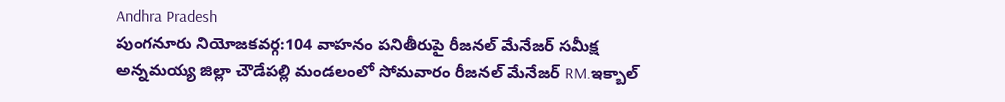Andhra Pradesh
పుంగనూరు నియోజకవర్గ:104 వాహనం పనితీరుపై రీజనల్ మేనేజర్ సమీక్ష
అన్నమయ్య జిల్లా చౌడేపల్లి మండలంలో సోమవారం రీజనల్ మేనేజర్ RM.ఇక్బాల్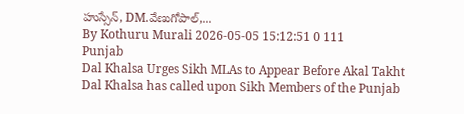హుస్సేన్, DM.వేణుగోపాల్,...
By Kothuru Murali 2026-05-05 15:12:51 0 111
Punjab
Dal Khalsa Urges Sikh MLAs to Appear Before Akal Takht
Dal Khalsa has called upon Sikh Members of the Punjab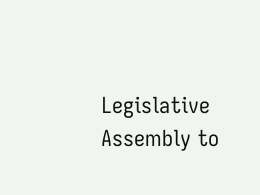Legislative Assembly to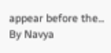appear before the...
By Navya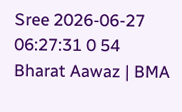Sree 2026-06-27 06:27:31 0 54
Bharat Aawaz | BMA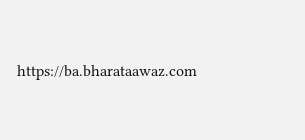https://ba.bharataawaz.com